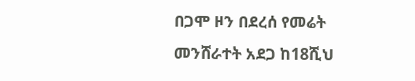በጋሞ ዞን በደረሰ የመሬት መንሸራተት አደጋ ከ18ሺህ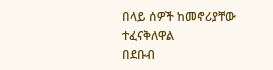በላይ ሰዎች ከመኖሪያቸው ተፈናቅለዋል
በደቡብ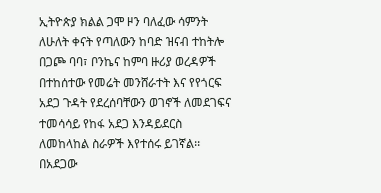ኢትዮጵያ ክልል ጋሞ ዞን ባለፈው ሳምንት ለሁለት ቀናት የጣለውን ከባድ ዝናብ ተከትሎ በጋጮ ባባ፣ ቦንኬና ከምባ ዙሪያ ወረዳዎች በተከሰተው የመሬት መንሸራተት እና የየጎርፍ አደጋ ጉዳት የደረሰባቸውን ወገኖች ለመደገፍና ተመሳሳይ የከፋ አደጋ እንዳይደርስ ለመከላከል ስራዎች እየተሰሩ ይገኛል፡፡
በአደጋው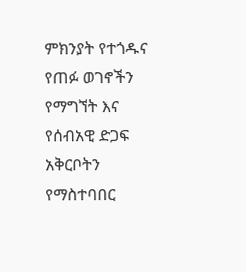ምክንያት የተጎዱና የጠፉ ወገኖችን የማግኘት እና የሰብአዊ ድጋፍ አቅርቦትን የማስተባበር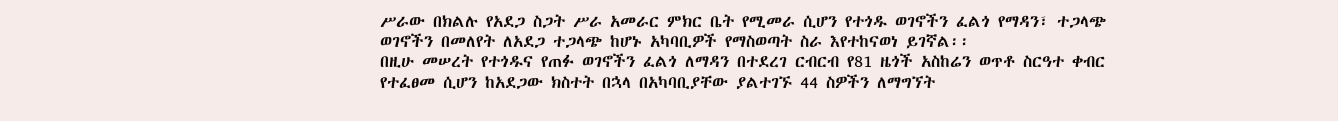ሥራው በክልሉ የአደጋ ስጋት ሥራ አመራር ምክር ቤት የሚመራ ሲሆን የተጎዱ ወገኖችን ፈልጎ የማዳን፣ ተጋላጭ ወገኖችን በመለየት ለአደጋ ተጋላጭ ከሆኑ አካባቢዎች የማስወጣት ስራ እየተከናወነ ይገኛል፡፡
በዚሁ መሠረት የተጎዱና የጠፉ ወገኖችን ፈልጎ ለማዳን በተደረገ ርብርብ የ81 ዜጎች አስከሬን ወጥቶ ስርዓተ ቀብር የተፈፀመ ሲሆን ከአደጋው ክስተት በኋላ በአካባቢያቸው ያልተገኙ 44 ስዎችን ለማግኘት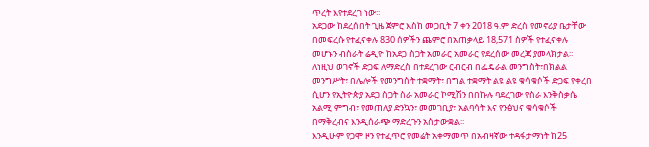ጥረት እየተደረገ ነው፡፡
አደጋው ከደረሰበት ጊዜ ጀምሮ እስከ መጋቢት 7 ቀን 2018 ዓ.ም ድረስ የመኖሪያ ቤታቸው በመፍረሱ የተፈናቀሉ 830 ሰዎችን ጨምሮ በአጠቃላይ 18,571 ስዎች የተፈናቀሉ መሆኑን ብስራት ሬዲዮ ከአደጋ ስጋት አመራር አመራር የደረሰው መረጃ ያመላክታል፡፡
ለነዚህ ወገኖች ድጋፍ ለማድረስ በተደረገው ርብርብ በፌዴራል መንግስት፣በክልል መንግሥት፣ በሌሎች የመንግስት ተቋማት፣ በግል ተቋማት ልዩ ልዩ ቁሳቁሶች ድጋፍ የቀረበ ሲሆን የኢትዮጵያ አደጋ ስጋት ስራ አመራር ኮሚሽን በበኩሉ ባደረገው የስራ እንቅስቃሴ አልሚ ምግብ፣ የመጠለያ ድንኳን፣ መመገቢያ፣ አልባሳት እና የንፅህና ቁሳቁሶች በማቅረብና እንዲሰራጭ ማድረጉን አስታውቋል፡፡
እንዲሁም የጋሞ ዞን የተፈጥሮ የመሬት አቀማመጥ በአብዛኛው ተዳፋታማነት ከ25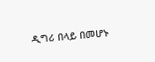ዲግሪ በላይ በመሆኑ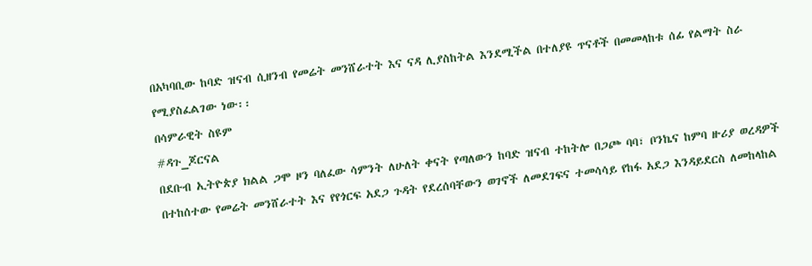በአካባቢው ከባድ ዝናብ ሲዘንብ የመሬት መንሸራተት እና ናዳ ሊያስከትል እንደሚችል በተለያዩ ጥናቶች በመመላከቱ ሰፊ የልማት ስራ የሚያስፈልገው ነው፡፡
በሳምራዊት ስዩም
#ዳጉ_ጆርናል
በደቡብ ኢትዮጵያ ክልል ጋሞ ዞን ባለፈው ሳምንት ለሁለት ቀናት የጣለውን ከባድ ዝናብ ተከትሎ በጋጮ ባባ፣ ቦንኬና ከምባ ዙሪያ ወረዳዎች በተከሰተው የመሬት መንሸራተት እና የየጎርፍ አደጋ ጉዳት የደረሰባቸውን ወገኖች ለመደገፍና ተመሳሳይ የከፋ አደጋ እንዳይደርስ ለመከላከል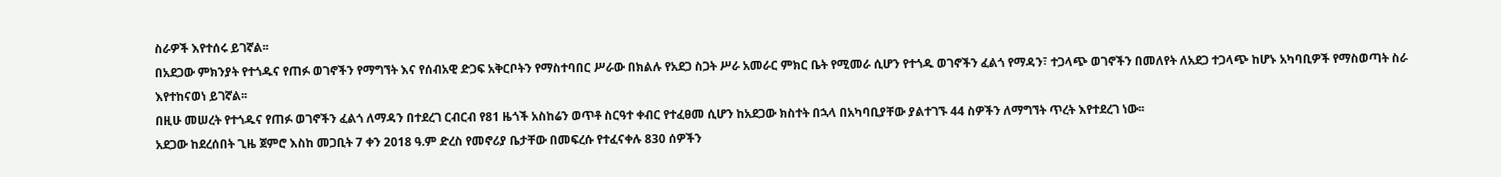ስራዎች እየተሰሩ ይገኛል፡፡
በአደጋው ምክንያት የተጎዱና የጠፉ ወገኖችን የማግኘት እና የሰብአዊ ድጋፍ አቅርቦትን የማስተባበር ሥራው በክልሉ የአደጋ ስጋት ሥራ አመራር ምክር ቤት የሚመራ ሲሆን የተጎዱ ወገኖችን ፈልጎ የማዳን፣ ተጋላጭ ወገኖችን በመለየት ለአደጋ ተጋላጭ ከሆኑ አካባቢዎች የማስወጣት ስራ እየተከናወነ ይገኛል፡፡
በዚሁ መሠረት የተጎዱና የጠፉ ወገኖችን ፈልጎ ለማዳን በተደረገ ርብርብ የ81 ዜጎች አስከሬን ወጥቶ ስርዓተ ቀብር የተፈፀመ ሲሆን ከአደጋው ክስተት በኋላ በአካባቢያቸው ያልተገኙ 44 ስዎችን ለማግኘት ጥረት እየተደረገ ነው፡፡
አደጋው ከደረሰበት ጊዜ ጀምሮ እስከ መጋቢት 7 ቀን 2018 ዓ.ም ድረስ የመኖሪያ ቤታቸው በመፍረሱ የተፈናቀሉ 830 ሰዎችን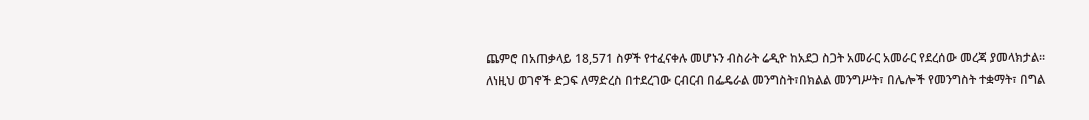ጨምሮ በአጠቃላይ 18,571 ስዎች የተፈናቀሉ መሆኑን ብስራት ሬዲዮ ከአደጋ ስጋት አመራር አመራር የደረሰው መረጃ ያመላክታል፡፡
ለነዚህ ወገኖች ድጋፍ ለማድረስ በተደረገው ርብርብ በፌዴራል መንግስት፣በክልል መንግሥት፣ በሌሎች የመንግስት ተቋማት፣ በግል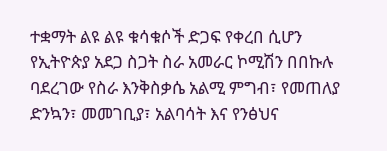ተቋማት ልዩ ልዩ ቁሳቁሶች ድጋፍ የቀረበ ሲሆን የኢትዮጵያ አደጋ ስጋት ስራ አመራር ኮሚሽን በበኩሉ ባደረገው የስራ እንቅስቃሴ አልሚ ምግብ፣ የመጠለያ ድንኳን፣ መመገቢያ፣ አልባሳት እና የንፅህና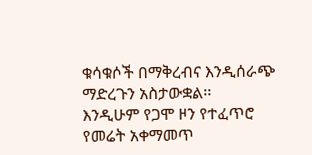ቁሳቁሶች በማቅረብና እንዲሰራጭ ማድረጉን አስታውቋል፡፡
እንዲሁም የጋሞ ዞን የተፈጥሮ የመሬት አቀማመጥ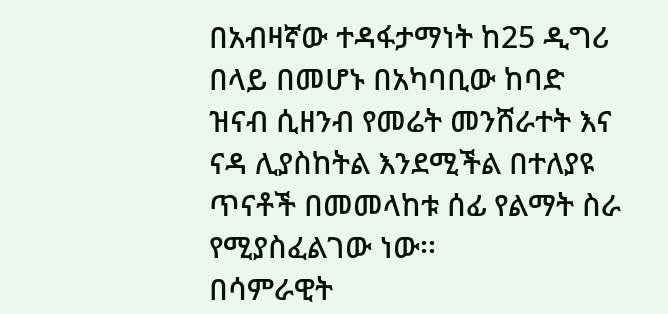በአብዛኛው ተዳፋታማነት ከ25 ዲግሪ በላይ በመሆኑ በአካባቢው ከባድ ዝናብ ሲዘንብ የመሬት መንሸራተት እና ናዳ ሊያስከትል እንደሚችል በተለያዩ ጥናቶች በመመላከቱ ሰፊ የልማት ስራ የሚያስፈልገው ነው፡፡
በሳምራዊት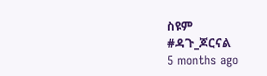ስዩም
#ዳጉ_ጆርናል
5 months ago